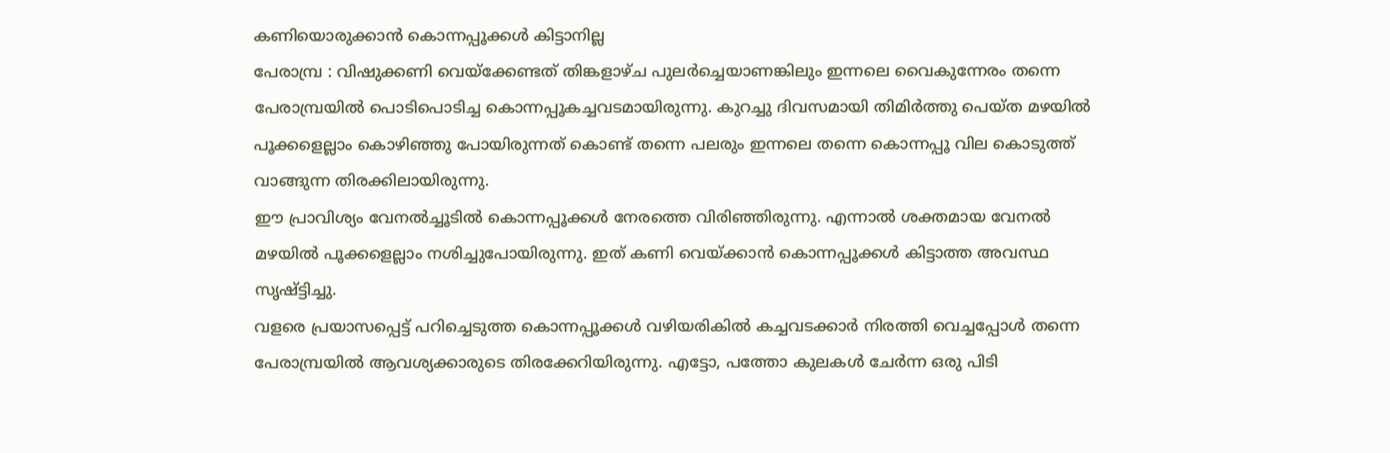കണിയൊരുക്കാൻ കൊന്നപ്പൂക്കൾ കിട്ടാനില്ല
പേരാമ്പ്ര : വിഷുക്കണി വെയ്ക്കേണ്ടത് തിങ്കളാഴ്ച പുലർച്ചെയാണങ്കിലും ഇന്നലെ വൈകുന്നേരം തന്നെ പേരാമ്പ്രയിൽ പൊടിപൊടിച്ച കൊന്നപ്പൂകച്ചവടമായിരുന്നു. കുറച്ചു ദിവസമായി തിമിർത്തു പെയ്ത മഴയിൽ പൂക്കളെല്ലാം കൊഴിഞ്ഞു പോയിരുന്നത് കൊണ്ട് തന്നെ പലരും ഇന്നലെ തന്നെ കൊന്നപ്പൂ വില കൊടുത്ത് വാങ്ങുന്ന തിരക്കിലായിരുന്നു.
ഈ പ്രാവിശ്യം വേനൽച്ചൂടിൽ കൊന്നപ്പൂക്കൾ നേരത്തെ വിരിഞ്ഞിരുന്നു. എന്നാൽ ശക്തമായ വേനൽ മഴയിൽ പൂക്കളെല്ലാം നശിച്ചുപോയിരുന്നു. ഇത് കണി വെയ്ക്കാൻ കൊന്നപ്പൂക്കൾ കിട്ടാത്ത അവസ്ഥ സൃഷ്ട്ടിച്ചു.
വളരെ പ്രയാസപ്പെട്ട് പറിച്ചെടുത്ത കൊന്നപ്പൂക്കൾ വഴിയരികിൽ കച്ചവടക്കാർ നിരത്തി വെച്ചപ്പോൾ തന്നെ പേരാമ്പ്രയിൽ ആവശ്യക്കാരുടെ തിരക്കേറിയിരുന്നു. എട്ടോ, പത്തോ കുലകൾ ചേർന്ന ഒരു പിടി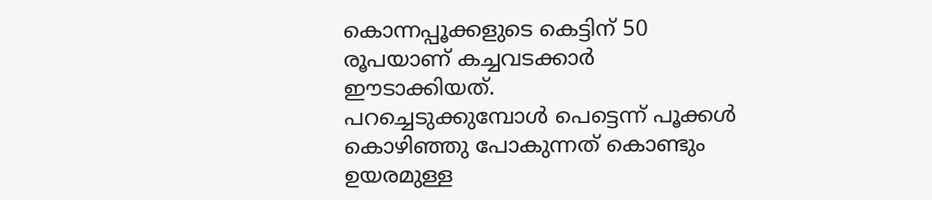കൊന്നപ്പൂക്കളുടെ കെട്ടിന് 50 രൂപയാണ് കച്ചവടക്കാർ ഈടാക്കിയത്.
പറച്ചെടുക്കുമ്പോൾ പെട്ടെന്ന് പൂക്കൾ കൊഴിഞ്ഞു പോകുന്നത് കൊണ്ടും ഉയരമുള്ള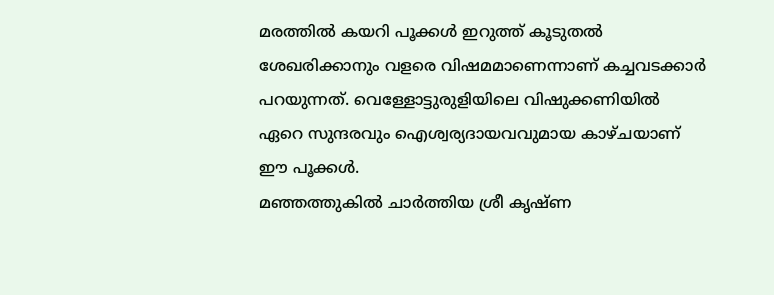മരത്തിൽ കയറി പൂക്കൾ ഇറുത്ത് കൂടുതൽ ശേഖരിക്കാനും വളരെ വിഷമമാണെന്നാണ് കച്ചവടക്കാർ പറയുന്നത്. വെള്ളോട്ടുരുളിയിലെ വിഷുക്കണിയിൽ ഏറെ സുന്ദരവും ഐശ്വര്യദായവവുമായ കാഴ്ചയാണ് ഈ പൂക്കൾ.
മഞ്ഞത്തുകിൽ ചാർത്തിയ ശ്രീ കൃഷ്ണ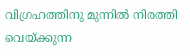വിഗ്രഹത്തിനു മുന്നിൽ നിരത്തി വെയ്ക്കുന്ന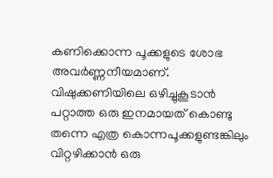കണിക്കൊന്ന പൂക്കളുടെ ശോഭ അവർണ്ണനീയമാണ്.
വിഷുക്കണിയിലെ ഒഴിച്ചുകൂടാൻ പറ്റാത്ത ഒരു ഇനമായത് കൊണ്ടു തന്നെ എത്ര കൊന്നപൂക്കളുണ്ടങ്കിലും വിറ്റഴിക്കാൻ ഒരു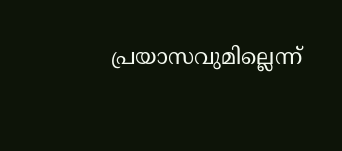പ്രയാസവുമില്ലെന്ന്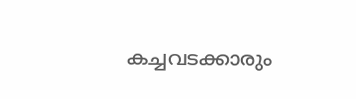കച്ചവടക്കാരും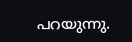പറയുന്നു.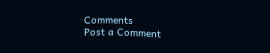Comments
Post a Comment